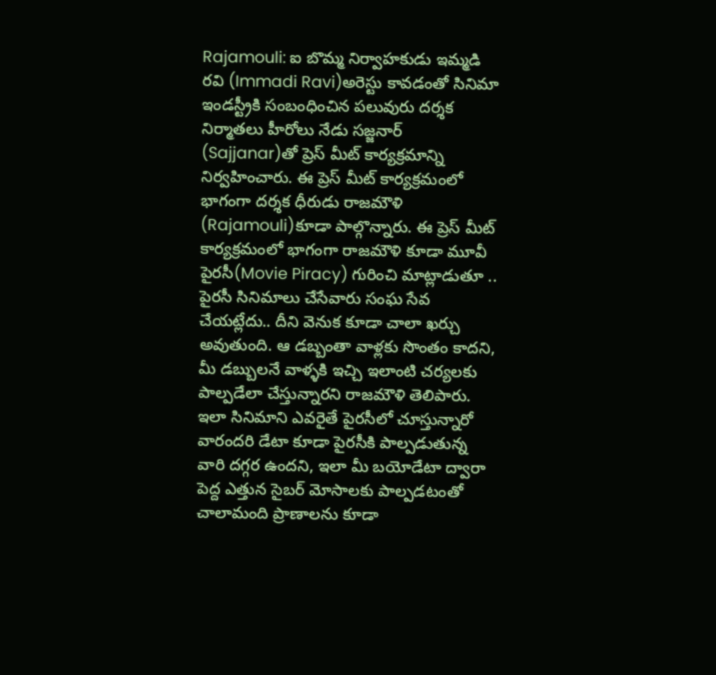Rajamouli: ఐ బొమ్మ నిర్వాహకుడు ఇమ్మడి రవి (Immadi Ravi)అరెస్టు కావడంతో సినిమా ఇండస్ట్రీకి సంబంధించిన పలువురు దర్శక నిర్మాతలు హీరోలు నేడు సజ్జనార్ (Sajjanar)తో ప్రెస్ మీట్ కార్యక్రమాన్ని నిర్వహించారు. ఈ ప్రెస్ మీట్ కార్యక్రమంలో భాగంగా దర్శక ధీరుడు రాజమౌళి (Rajamouli)కూడా పాల్గొన్నారు. ఈ ప్రెస్ మీట్ కార్యక్రమంలో భాగంగా రాజమౌళి కూడా మూవీ పైరసీ(Movie Piracy) గురించి మాట్లాడుతూ .. పైరసీ సినిమాలు చేసేవారు సంఘ సేవ చేయట్లేదు.. దీని వెనుక కూడా చాలా ఖర్చు అవుతుంది. ఆ డబ్బంతా వాళ్లకు సొంతం కాదని, మీ డబ్బులనే వాళ్ళకి ఇచ్చి ఇలాంటి చర్యలకు పాల్పడేలా చేస్తున్నారని రాజమౌళి తెలిపారు.
ఇలా సినిమాని ఎవరైతే పైరసీలో చూస్తున్నారో వారందరి డేటా కూడా పైరసీకి పాల్పడుతున్న వారి దగ్గర ఉందని, ఇలా మీ బయోడేటా ద్వారా పెద్ద ఎత్తున సైబర్ మోసాలకు పాల్పడటంతో చాలామంది ప్రాణాలను కూడా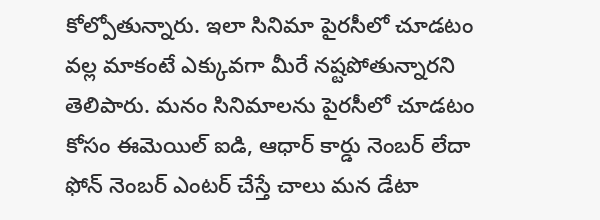కోల్పోతున్నారు. ఇలా సినిమా పైరసీలో చూడటం వల్ల మాకంటే ఎక్కువగా మీరే నష్టపోతున్నారని తెలిపారు. మనం సినిమాలను పైరసీలో చూడటం కోసం ఈమెయిల్ ఐడి, ఆధార్ కార్డు నెంబర్ లేదా ఫోన్ నెంబర్ ఎంటర్ చేస్తే చాలు మన డేటా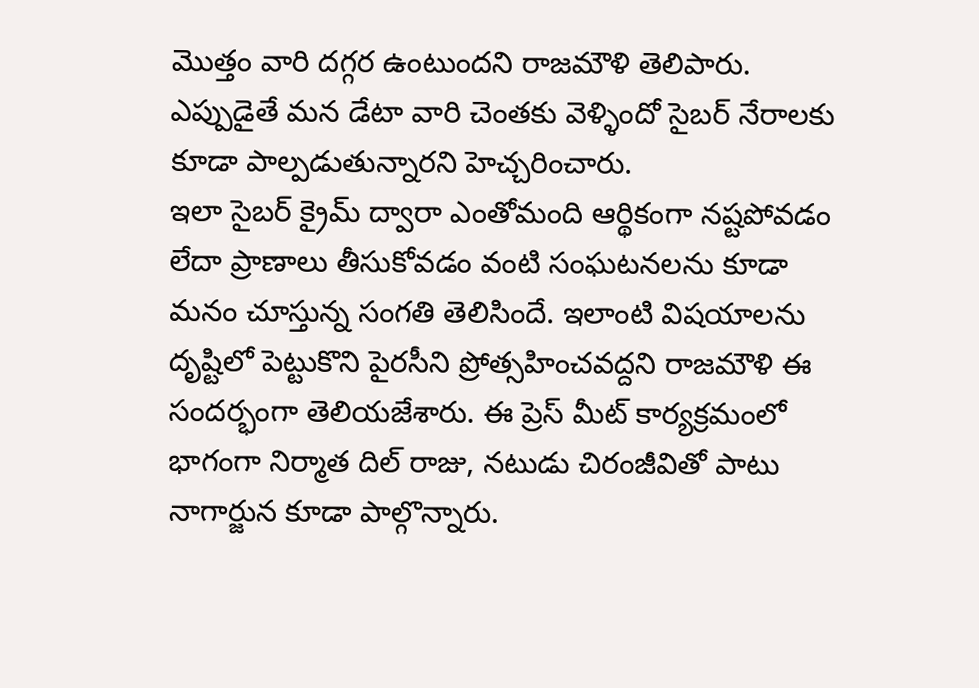మొత్తం వారి దగ్గర ఉంటుందని రాజమౌళి తెలిపారు. ఎప్పుడైతే మన డేటా వారి చెంతకు వెళ్ళిందో సైబర్ నేరాలకు కూడా పాల్పడుతున్నారని హెచ్చరించారు.
ఇలా సైబర్ క్రైమ్ ద్వారా ఎంతోమంది ఆర్థికంగా నష్టపోవడం లేదా ప్రాణాలు తీసుకోవడం వంటి సంఘటనలను కూడా మనం చూస్తున్న సంగతి తెలిసిందే. ఇలాంటి విషయాలను దృష్టిలో పెట్టుకొని పైరసీని ప్రోత్సహించవద్దని రాజమౌళి ఈ సందర్భంగా తెలియజేశారు. ఈ ప్రెస్ మీట్ కార్యక్రమంలో భాగంగా నిర్మాత దిల్ రాజు, నటుడు చిరంజీవితో పాటు నాగార్జున కూడా పాల్గొన్నారు.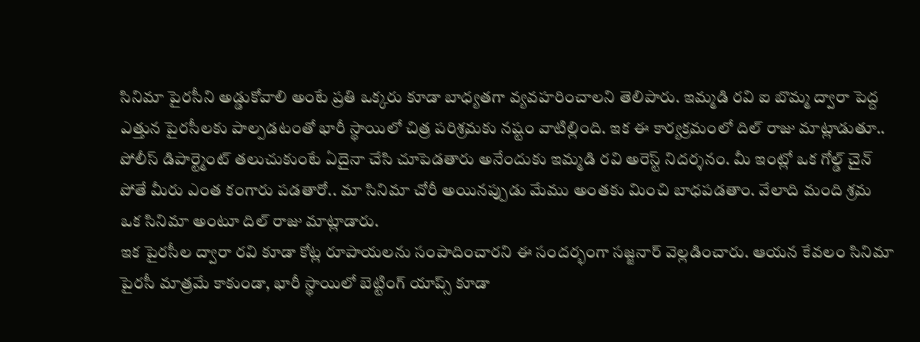సినిమా పైరసీని అడ్డుకోవాలి అంటే ప్రతి ఒక్కరు కూడా బాధ్యతగా వ్యవహరించాలని తెలిపారు. ఇమ్మడి రవి ఐ బొమ్మ ద్వారా పెద్ద ఎత్తున పైరసీలకు పాల్పడటంతో భారీ స్థాయిలో చిత్ర పరిశ్రమకు నష్టం వాటిల్లింది. ఇక ఈ కార్యక్రమంలో దిల్ రాజు మాట్లాడుతూ.. పోలీస్ డిపార్ట్మెంట్ తలుచుకుంటే ఏదైనా చేసి చూపెడతారు అనేందుకు ఇమ్మడి రవి అరెస్ట్ నిదర్శనం. మీ ఇంట్లో ఒక గోల్డ్ చైన్ పోతే మీరు ఎంత కంగారు పడతారో.. మా సినిమా చోరీ అయినప్పుడు మేము అంతకు మించి బాధపడతాం. వేలాది మంది శ్రమ ఒక సినిమా అంటూ దిల్ రాజు మాట్లాడారు.
ఇక పైరసీల ద్వారా రవి కూడా కోట్ల రూపాయలను సంపాదించారని ఈ సందర్భంగా సజ్జనార్ వెల్లడించారు. ఆయన కేవలం సినిమా పైరసీ మాత్రమే కాకుండా, భారీ స్థాయిలో బెట్టింగ్ యాప్స్ కూడా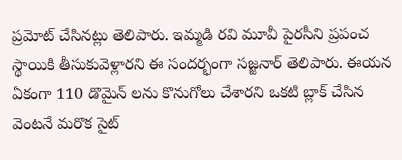ప్రమోట్ చేసినట్లు తెలిపారు. ఇమ్మడి రవి మూవీ పైరసీని ప్రపంచ స్థాయికి తీసుకువెళ్లారని ఈ సందర్భంగా సజ్జనార్ తెలిపారు. ఈయన ఏకంగా 110 డొమైన్ లను కొనుగోలు చేశారని ఒకటి బ్లాక్ చేసిన వెంటనే మరొక సైట్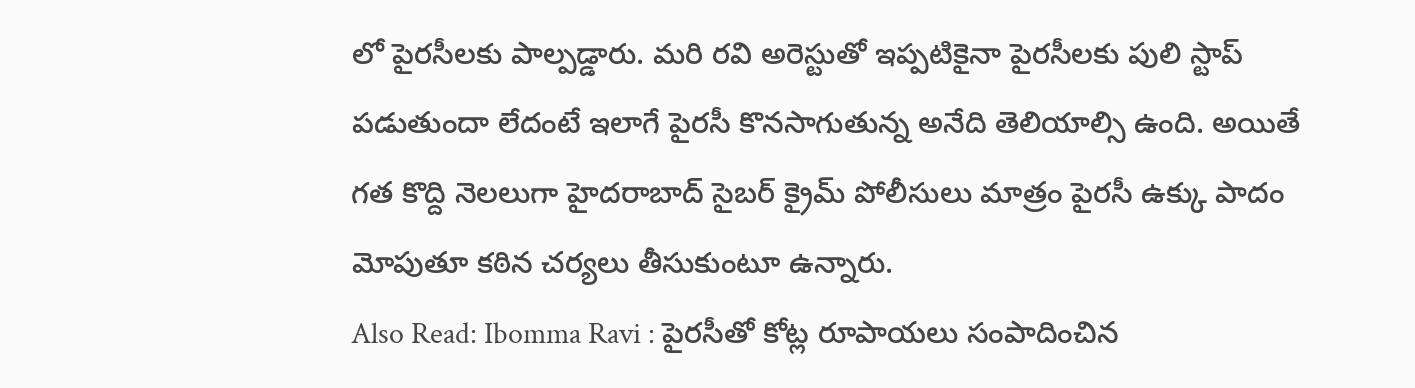లో పైరసీలకు పాల్పడ్డారు. మరి రవి అరెస్టుతో ఇప్పటికైనా పైరసీలకు పులి స్టాప్ పడుతుందా లేదంటే ఇలాగే పైరసీ కొనసాగుతున్న అనేది తెలియాల్సి ఉంది. అయితే గత కొద్ది నెలలుగా హైదరాబాద్ సైబర్ క్రైమ్ పోలీసులు మాత్రం పైరసీ ఉక్కు పాదం మోపుతూ కఠిన చర్యలు తీసుకుంటూ ఉన్నారు.
Also Read: Ibomma Ravi : పైరసీతో కోట్ల రూపాయలు సంపాదించిన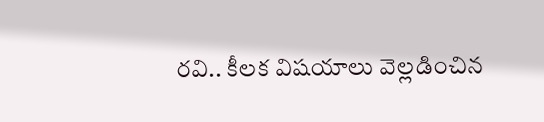రవి.. కీలక విషయాలు వెల్లడించిన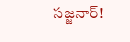సజ్జనార్!